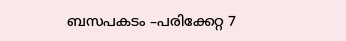ബസപകടം –പരിക്കേറ്റ 7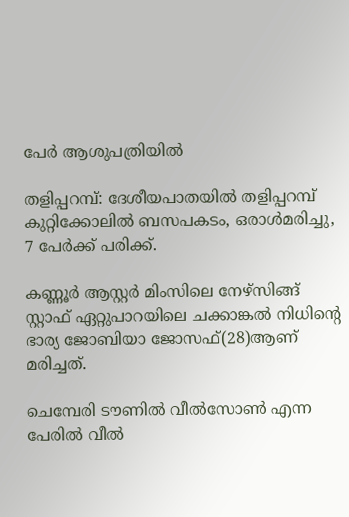പേര്‍ ആശുപത്രിയില്‍

തളിപ്പറമ്പ്: ദേശീയപാതയില്‍ തളിപ്പറമ്പ് കുറ്റിക്കോലില്‍ ബസപകടം, ഒരാള്‍മരിച്ചു,  7 പേര്‍ക്ക് പരിക്ക്.

കണ്ണൂര്‍ ആസ്റ്റര്‍ മിംസിലെ നേഴ്‌സിങ്ങ് സ്റ്റാഫ് ഏറ്റുപാറയിലെ ചക്കാങ്കല്‍ നിധിന്റെ ഭാര്യ ജോബിയാ ജോസഫ്(28)ആണ് മരിച്ചത്.

ചെമ്പേരി ടൗണില്‍ വീല്‍സോണ്‍ എന്ന പേരില്‍ വീല്‍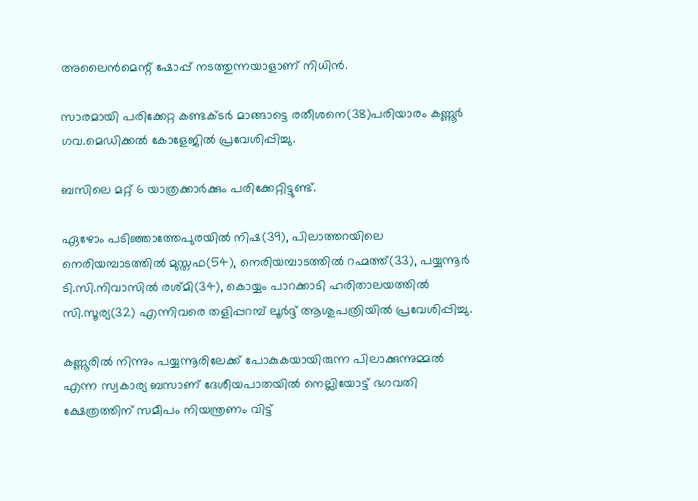അലൈന്‍മെന്റ് ഷോപ്പ് നടത്തുന്നയാളാണ് നിധിന്‍.

സാരമായി പരിക്കേറ്റ കണ്ടക്ടര്‍ മാങ്ങാട്ടെ രതീശനെ(38)പരിയാരം കണ്ണൂര്‍ ഗവ.മെഡിക്കല്‍ കോളേജില്‍ പ്രവേശിപ്പിച്ചു.

ബസിലെ മറ്റ് 6 യാത്രക്കാര്‍ക്കും പരിക്കേറ്റിട്ടുണ്ട്.

ഏഴോം പടിഞ്ഞാത്തേപുരയില്‍ നിഷ(39), പിലാത്തറയിലെ നെരിയമ്പാടത്തില്‍ മുസ്തഫ(54), നെരിയമ്പാടത്തില്‍ റഹ്മത്ത്(33), പയ്യന്നൂര്‍ ടി.സി.നിവാസില്‍ രശ്മി(34), കൊയ്യം പാറക്കാടി ഹരിതാലയത്തില്‍ സി.സൂര്യ(32) എന്നിവരെ തളിപ്പറമ്പ് ലൂര്‍ദ്ദ് ആശുപത്രിയില്‍ പ്രവേശിപ്പിച്ചു.

കണ്ണൂരില്‍ നിന്നും പയ്യന്നൂരിലേക്ക് പോകുകയായിരുന്ന പിലാക്കുന്നുമ്മല്‍ എന്ന സ്വകാര്യ ബസാണ് ദേശീയപാതയില്‍ നെല്ലിയോട്ട് ഭഗവതി ക്ഷേത്രത്തിന് സമീപം നിയന്ത്രണം വിട്ട്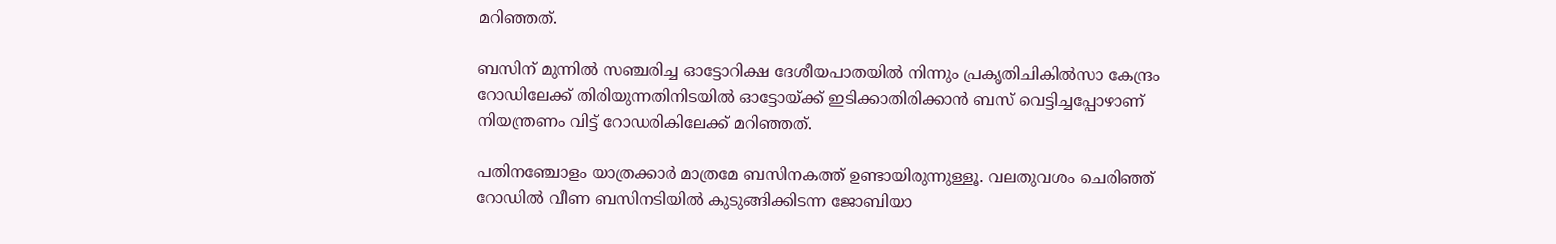മറിഞ്ഞത്.

ബസിന് മുന്നില്‍ സഞ്ചരിച്ച ഓട്ടോറിക്ഷ ദേശീയപാതയില്‍ നിന്നും പ്രകൃതിചികില്‍സാ കേന്ദ്രം റോഡിലേക്ക് തിരിയുന്നതിനിടയില്‍ ഓട്ടോയ്ക്ക് ഇടിക്കാതിരിക്കാന്‍ ബസ് വെട്ടിച്ചപ്പോഴാണ് നിയന്ത്രണം വിട്ട് റോഡരികിലേക്ക് മറിഞ്ഞത്.

പതിനഞ്ചോളം യാത്രക്കാര്‍ മാത്രമേ ബസിനകത്ത് ഉണ്ടായിരുന്നുള്ളൂ. വലതുവശം ചെരിഞ്ഞ് റോഡില്‍ വീണ ബസിനടിയില്‍ കുടുങ്ങിക്കിടന്ന ജോബിയാ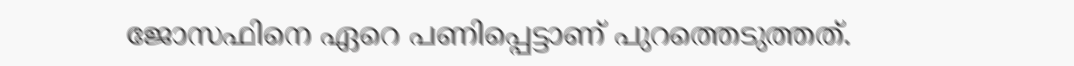ജോസഫിനെ ഏറെ പണിപ്പെട്ടാണ് പുറത്തെടുത്തത്.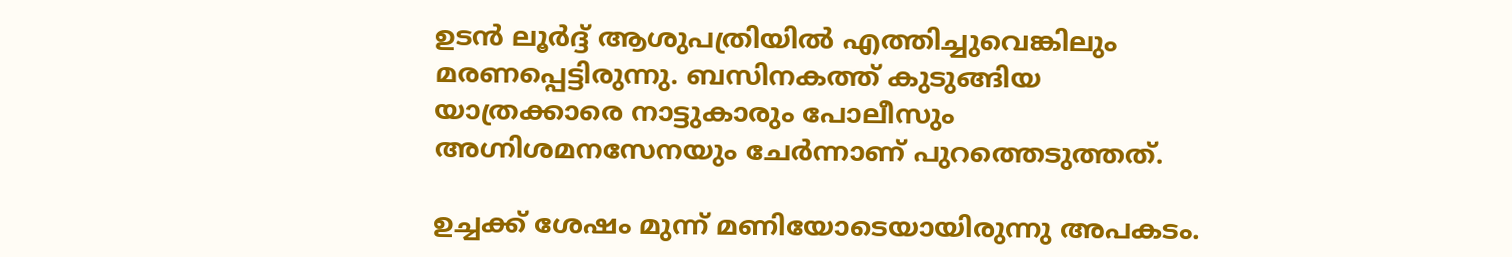ഉടന്‍ ലൂര്‍ദ്ദ് ആശുപത്രിയില്‍ എത്തിച്ചുവെങ്കിലും മരണപ്പെട്ടിരുന്നു. ബസിനകത്ത് കുടുങ്ങിയ യാത്രക്കാരെ നാട്ടുകാരും പോലീസും അഗ്നിശമനസേനയും ചേര്‍ന്നാണ് പുറത്തെടുത്തത്.

ഉച്ചക്ക് ശേഷം മുന്ന് മണിയോടെയായിരുന്നു അപകടം.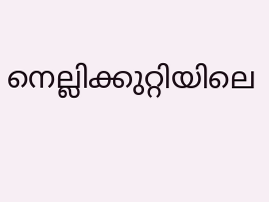നെല്ലിക്കുറ്റിയിലെ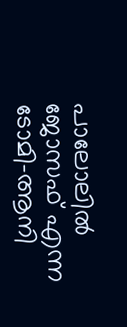പാലോലില്‍ ജോസഫ് എന്ന ടോമി-ആനി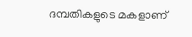ദമ്പതികളുടെ മകളാണ്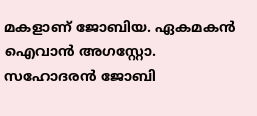മകളാണ് ജോബിയ. ഏകമകന്‍ ഐവാന്‍ അഗസ്റ്റോ. സഹോദരന്‍ ജോബി